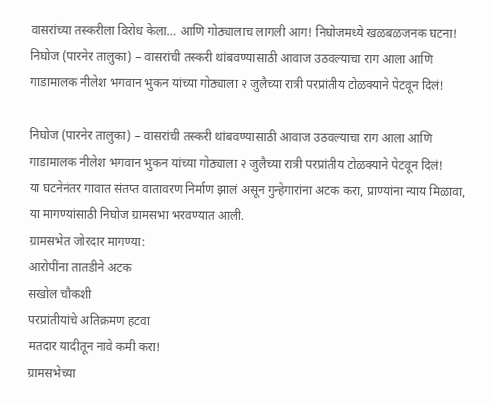वासरांच्या तस्करीला विरोध केला… आणि गोठ्यालाच लागली आग! निघोजमध्ये खळबळजनक घटना!
निघोज (पारनेर तालुका) – वासरांची तस्करी थांबवण्यासाठी आवाज उठवल्याचा राग आला आणि गाडामालक नीलेश भगवान भुकन यांच्या गोठ्याला २ जुलैच्या रात्री परप्रांतीय टोळक्याने पेटवून दिलं!

निघोज (पारनेर तालुका) – वासरांची तस्करी थांबवण्यासाठी आवाज उठवल्याचा राग आला आणि गाडामालक नीलेश भगवान भुकन यांच्या गोठ्याला २ जुलैच्या रात्री परप्रांतीय टोळक्याने पेटवून दिलं!
या घटनेनंतर गावात संतप्त वातावरण निर्माण झालं असून गुन्हेगारांना अटक करा, प्राण्यांना न्याय मिळावा, या मागण्यांसाठी निघोज ग्रामसभा भरवण्यात आली.
ग्रामसभेत जोरदार मागण्या:
आरोपींना तातडीने अटक
सखोल चौकशी
परप्रांतीयांचे अतिक्रमण हटवा
मतदार यादीतून नावे कमी करा!
ग्रामसभेच्या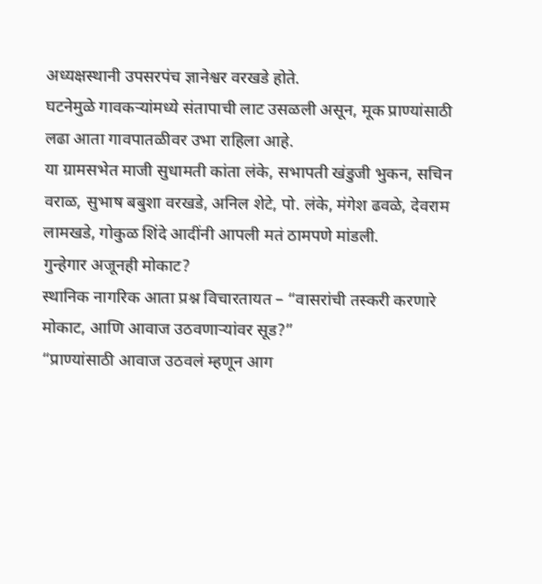अध्यक्षस्थानी उपसरपंच ज्ञानेश्वर वरखडे होते.
घटनेमुळे गावकऱ्यांमध्ये संतापाची लाट उसळली असून, मूक प्राण्यांसाठी लढा आता गावपातळीवर उभा राहिला आहे.
या ग्रामसभेत माजी सुधामती कांता लंके, सभापती खंडुजी भुकन, सचिन वराळ, सुभाष बबुशा वरखडे, अनिल शेटे, पो. लंके, मंगेश ढवळे, देवराम लामखडे, गोकुळ शिंदे आदींनी आपली मतं ठामपणे मांडली.
गुन्हेगार अजूनही मोकाट?
स्थानिक नागरिक आता प्रश्न विचारतायत – “वासरांची तस्करी करणारे मोकाट, आणि आवाज उठवणाऱ्यांवर सूड?”
“प्राण्यांसाठी आवाज उठवलं म्हणून आग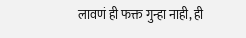लावणं ही फक्त गुन्हा नाही, ही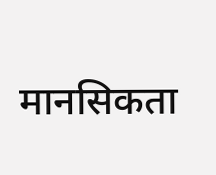मानसिकता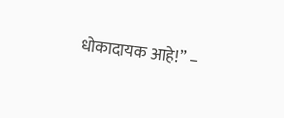धोकादायक आहे!” –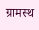ग्रामस्थ